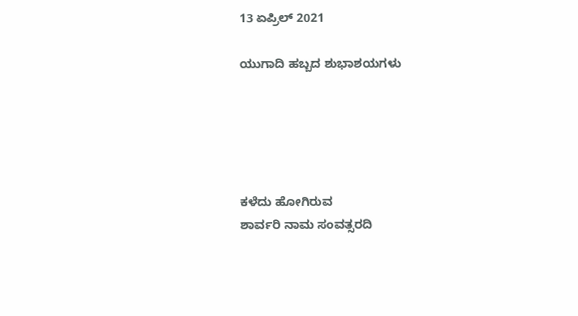13 ಏಪ್ರಿಲ್ 2021

ಯುಗಾದಿ ಹಬ್ಬದ ಶುಭಾಶಯಗಳು





ಕಳೆದು ಹೋಗಿರುವ
ಶಾರ್ವರಿ ನಾಮ ಸಂವತ್ಸರದಿ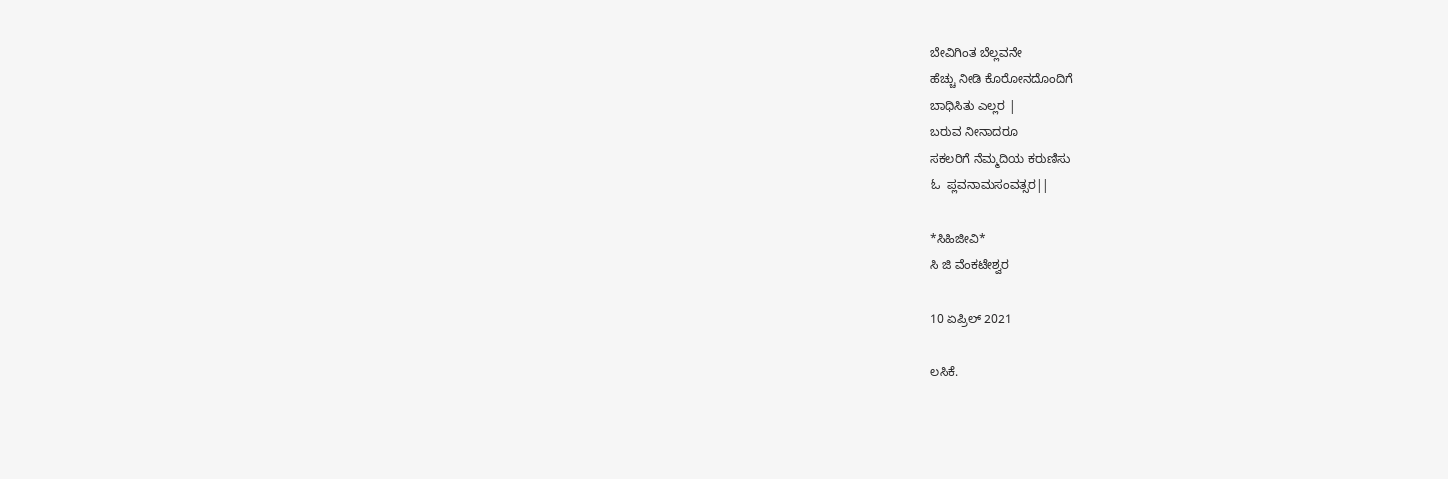ಬೇವಿಗಿಂತ ಬೆಲ್ಲವನೇ
ಹೆಚ್ಚು ನೀಡಿ ಕೊರೋನದೊಂದಿಗೆ
ಬಾಧಿಸಿತು ಎಲ್ಲರ |
ಬರುವ ನೀನಾದರೂ
ಸಕಲರಿಗೆ ನೆಮ್ಮದಿಯ ಕರುಣಿಸು
ಓ  ಪ್ಲವನಾಮಸಂವತ್ಸರ||

*ಸಿಹಿಜೀವಿ*
ಸಿ ಜಿ ವೆಂಕಟೇಶ್ವರ

10 ಏಪ್ರಿಲ್ 2021

ಲಸಿಕೆ.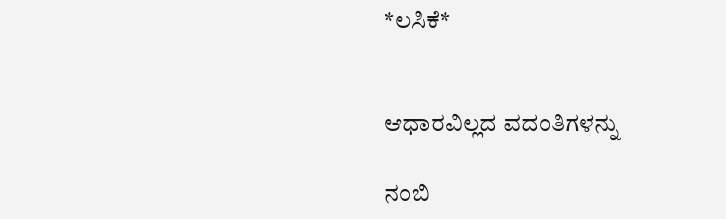*ಲಸಿಕೆ*


ಆಧಾರವಿಲ್ಲದ ವದಂತಿಗಳನ್ನು

ನಂಬಿ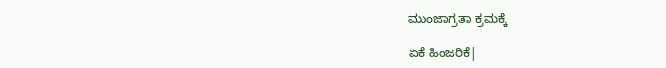ಮುಂಜಾಗ್ರತಾ ಕ್ರಮಕ್ಕೆ

ಏಕೆ ಹಿಂಜರಿಕೆ|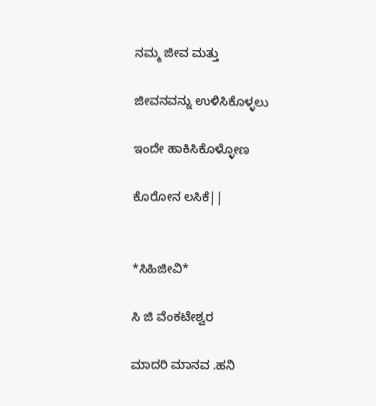ನಮ್ಮ ಜೀವ ಮತ್ತು

ಜೀವನವನ್ನು ಉಳಿಸಿಕೊಳ್ಳಲು

ಇಂದೇ ಹಾಕಿಸಿಕೊಳ್ಳೋಣ

ಕೊರೋನ ಲಸಿಕೆ||


*ಸಿಹಿಜೀವಿ*

ಸಿ ಜಿ ವೆಂಕಟೇಶ್ವರ

ಮಾದರಿ ಮಾನವ .ಹನಿ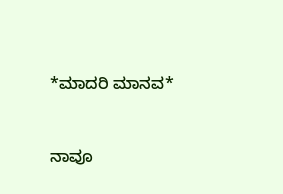*ಮಾದರಿ ಮಾನವ*


ನಾವೂ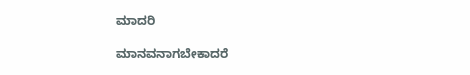ಮಾದರಿ

ಮಾನವನಾಗಬೇಕಾದರೆ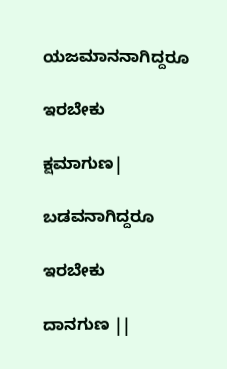ಯಜಮಾನನಾಗಿದ್ದರೂ

ಇರಬೇಕು

ಕ್ಷಮಾಗುಣ|

ಬಡವನಾಗಿದ್ದರೂ

ಇರಬೇಕು

ದಾನಗುಣ ||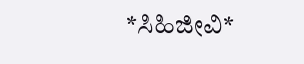*ಸಿಹಿಜೀವಿ*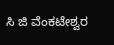ಸಿ ಜಿ ವೆಂಕಟೇಶ್ವರ